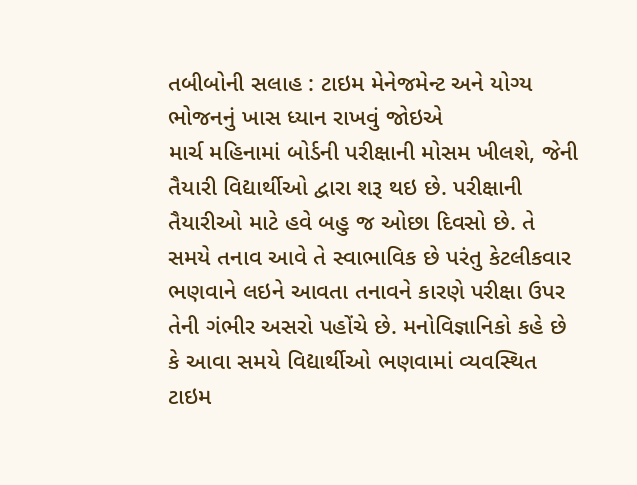તબીબોની સલાહ : ટાઇમ મેનેજમેન્ટ અને યોગ્ય ભોજનનું ખાસ ધ્યાન રાખવું જોઇએ
માર્ચ મહિનામાં બોર્ડની પરીક્ષાની મોસમ ખીલશે, જેની તૈયારી વિદ્યાર્થીઓ દ્વારા શરૂ થઇ છે. પરીક્ષાની તૈયારીઓ માટે હવે બહુ જ ઓછા દિવસો છે. તે સમયે તનાવ આવે તે સ્વાભાવિક છે પરંતુ કેટલીકવાર ભણવાને લઇને આવતા તનાવને કારણે પરીક્ષા ઉપર તેની ગંભીર અસરો પહોંચે છે. મનોવિજ્ઞાનિકો કહે છે કે આવા સમયે વિદ્યાર્થીઓ ભણવામાં વ્યવસ્થિત ટાઇમ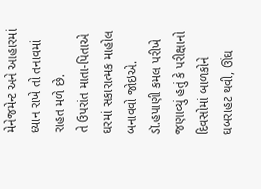મેનેજમેન્ટ અને આહારમાં ધ્યાન રાખે તો તનાવમાં રાહત મળે છે.
તે ઉપરાંત માતા-પિતાએ ઘરમાં સકારાત્મક માહોલ બનાવવો જોઇએ. ડૉ.હપાણી કમલ પરીખે જણાવ્યું હતું કે પરીક્ષાનો દિવસોમાં બાળકોને ઘબરાહટ થવી, ઊંઘ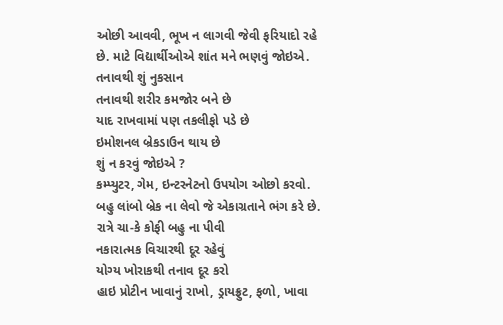ઓછી આવવી, ભૂખ ન લાગવી જેવી ફરિયાદો રહે છે. માટે વિદ્યાર્થીઓએ શાંત મને ભણવું જોઇએ.
તનાવથી શું નુકસાન
તનાવથી શરીર કમજોર બને છે
યાદ રાખવામાં પણ તકલીફો પડે છે
ઇમોશનલ બ્રેકડાઉન થાય છે
શું ન કરવું જોઇએ ?
કમ્પ્યુટર, ગેમ, ઇન્ટરનેટનો ઉપયોગ ઓછો કરવો.
બહુ લાંબો બ્રેક ના લેવો જે એકાગ્રતાને ભંગ કરે છે.
રાત્રે ચા-કે કોફી બહુ ના પીવી
નકારાત્મક વિચારથી દૂર રહેવું
યોગ્ય ખોરાકથી તનાવ દૂર કરો
હાઇ પ્રોટીન ખાવાનું રાખો, ડ્રાયફ્રુટ, ફળો, ખાવા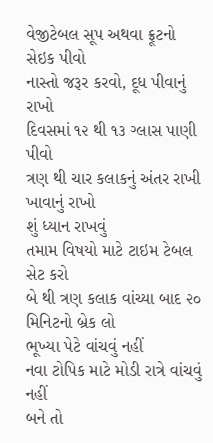વેજીટેબલ સૂપ અથવા ફ્રૂટનો સેઇક પીવો
નાસ્તો જરૂર કરવો, દૂધ પીવાનું રાખો
દિવસમાં ૧૨ થી ૧૩ ગ્લાસ પાણી પીવો
ત્રણ થી ચાર કલાકનું અંતર રાખી ખાવાનું રાખો
શું ધ્યાન રાખવું
તમામ વિષયો માટે ટાઇમ ટેબલ સેટ કરો
બે થી ત્રણ કલાક વાંચ્યા બાદ ૨૦ મિનિટનો બ્રેક લો
ભૂખ્યા પેટે વાંચવું નહીં
નવા ટોપિક માટે મોડી રાત્રે વાંચવું નહીં
બને તો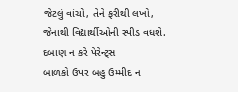જેટલું વાંચો, તેને ફરીથી લખો, જેનાથી વિદ્યાર્થીઓની સ્પીડ વધશે.
દબાણ ન કરે પેરેન્ટ્સ
બાળકો ઉપર બહુ ઉમ્મીદ ન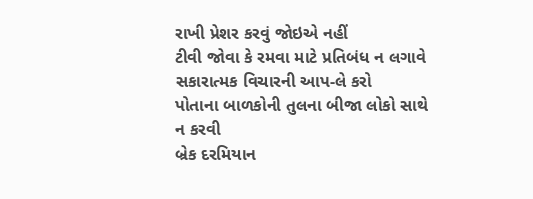રાખી પ્રેશર કરવું જોઇએ નહીં
ટીવી જોવા કે રમવા માટે પ્રતિબંધ ન લગાવે
સકારાત્મક વિચારની આપ-લે કરો
પોતાના બાળકોની તુલના બીજા લોકો સાથે ન કરવી
બ્રેક દરમિયાન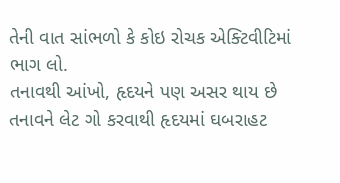તેની વાત સાંભળો કે કોઇ રોચક એક્ટિવીટિમાં ભાગ લો.
તનાવથી આંખો, હૃદયને પણ અસર થાય છે
તનાવને લેટ ગો કરવાથી હૃદયમાં ઘબરાહટ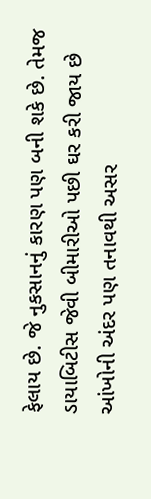ફેલાય છે. જે નુકસાનનું કારણ પણ બની શકે છે. તેમજ ડાયાબિટીસ જેવી બીમારીઓ પછી ઘર કરી જાય છે આંખોની અંદર પણ તનાવથી અસર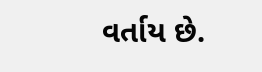વર્તાય છે.